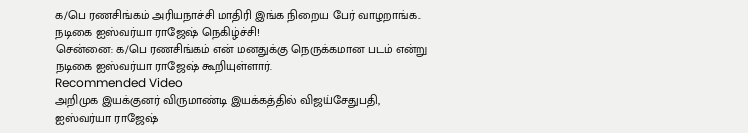க/பெ ரணசிங்கம் அரியநாச்சி மாதிரி இங்க நிறைய பேர் வாழறாங்க.. நடிகை ஐஸ்வர்யா ராஜேஷ் நெகிழ்ச்சி!
சென்னை: க/பெ ரணசிங்கம் என் மனதுக்கு நெருக்கமான படம் என்று நடிகை ஐஸ்வர்யா ராஜேஷ் கூறியுள்ளார்.
Recommended Video
அறிமுக இயக்குனர் விருமாண்டி இயக்கத்தில் விஜய்சேதுபதி, ஐஸ்வர்யா ராஜேஷ்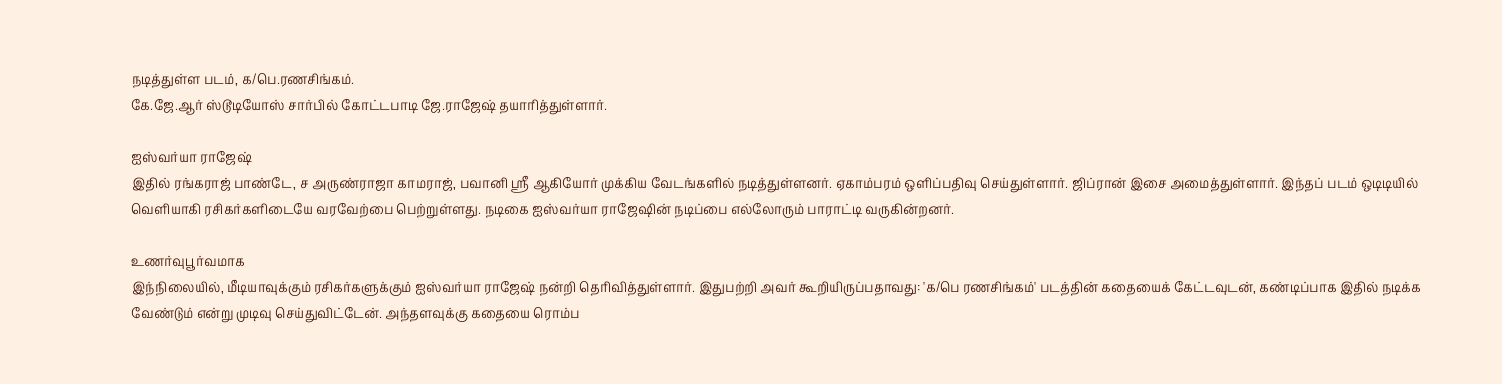நடித்துள்ள படம், க/பெ.ரணசிங்கம்.
கே.ஜே.ஆர் ஸ்டூடியோஸ் சார்பில் கோட்டபாடி ஜே.ராஜேஷ் தயாரித்துள்ளார்.

ஐஸ்வர்யா ராஜேஷ்
இதில் ரங்கராஜ் பாண்டே, ச அருண்ராஜா காமராஜ், பவானி ஶ்ரீ ஆகியோர் முக்கிய வேடங்களில் நடித்துள்ளனர். ஏகாம்பரம் ஒளிப்பதிவு செய்துள்ளார். ஜிப்ரான் இசை அமைத்துள்ளார். இந்தப் படம் ஒடிடியில் வெளியாகி ரசிகர்களிடையே வரவேற்பை பெற்றுள்ளது. நடிகை ஐஸ்வர்யா ராஜேஷின் நடிப்பை எல்லோரும் பாராட்டி வருகின்றனர்.

உணர்வுபூர்வமாக
இந்நிலையில், மீடியாவுக்கும் ரசிகர்களுக்கும் ஐஸ்வர்யா ராஜேஷ் நன்றி தெரிவித்துள்ளார். இதுபற்றி அவர் கூறியிருப்பதாவது: 'க/பெ ரணசிங்கம்' படத்தின் கதையைக் கேட்டவுடன், கண்டிப்பாக இதில் நடிக்க வேண்டும் என்று முடிவு செய்துவிட்டேன். அந்தளவுக்கு கதையை ரொம்ப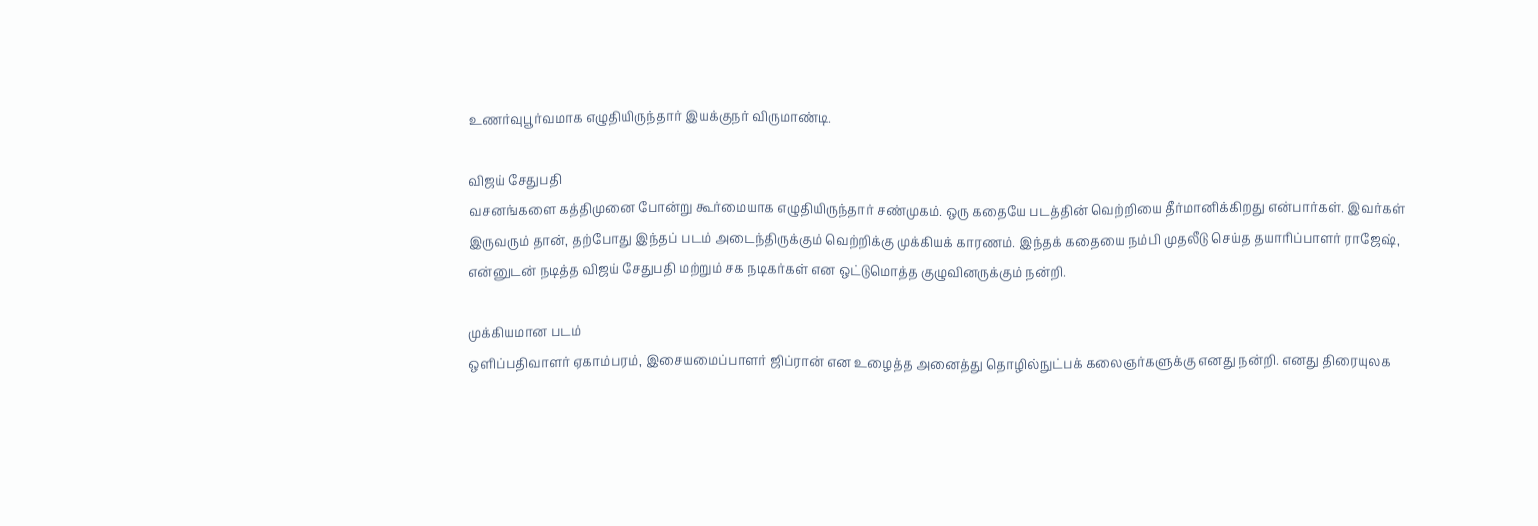உணர்வுபூர்வமாக எழுதியிருந்தார் இயக்குநர் விருமாண்டி.

விஜய் சேதுபதி
வசனங்களை கத்திமுனை போன்று கூர்மையாக எழுதியிருந்தார் சண்முகம். ஒரு கதையே படத்தின் வெற்றியை தீர்மானிக்கிறது என்பார்கள். இவர்கள் இருவரும் தான், தற்போது இந்தப் படம் அடைந்திருக்கும் வெற்றிக்கு முக்கியக் காரணம். இந்தக் கதையை நம்பி முதலீடு செய்த தயாரிப்பாளர் ராஜேஷ், என்னுடன் நடித்த விஜய் சேதுபதி மற்றும் சக நடிகர்கள் என ஒட்டுமொத்த குழுவினருக்கும் நன்றி.

முக்கியமான படம்
ஒளிப்பதிவாளர் ஏகாம்பரம், இசையமைப்பாளர் ஜிப்ரான் என உழைத்த அனைத்து தொழில்நுட்பக் கலைஞர்களுக்கு எனது நன்றி. எனது திரையுலக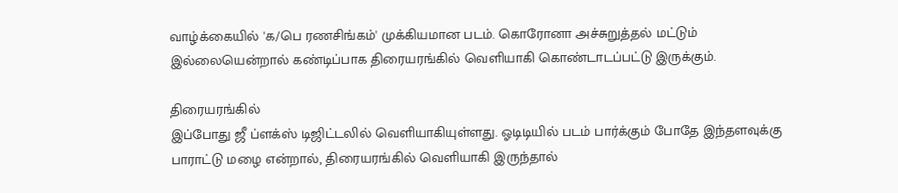வாழ்க்கையில் 'க/பெ ரணசிங்கம்' முக்கியமான படம். கொரோனா அச்சுறுத்தல் மட்டும் இல்லையென்றால் கண்டிப்பாக திரையரங்கில் வெளியாகி கொண்டாடப்பட்டு இருக்கும்.

திரையரங்கில்
இப்போது ஜீ ப்ளக்ஸ் டிஜிட்டலில் வெளியாகியுள்ளது. ஓடிடியில் படம் பார்க்கும் போதே இந்தளவுக்கு பாராட்டு மழை என்றால், திரையரங்கில் வெளியாகி இருந்தால்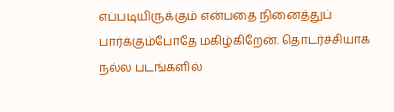எப்படியிருக்கும் என்பதை நினைத்துப் பார்க்கும்போதே மகிழ்கிறேன். தொடர்ச்சியாக நல்ல படங்களில்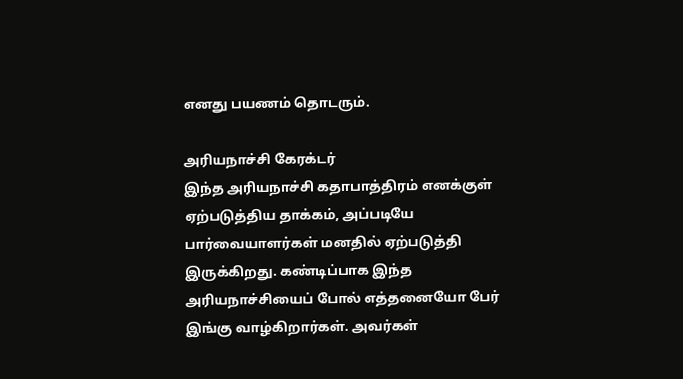எனது பயணம் தொடரும்.

அரியநாச்சி கேரக்டர்
இந்த அரியநாச்சி கதாபாத்திரம் எனக்குள் ஏற்படுத்திய தாக்கம், அப்படியே பார்வையாளர்கள் மனதில் ஏற்படுத்தி இருக்கிறது. கண்டிப்பாக இந்த அரியநாச்சியைப் போல் எத்தனையோ பேர் இங்கு வாழ்கிறார்கள். அவர்கள்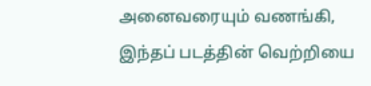அனைவரையும் வணங்கி, இந்தப் படத்தின் வெற்றியை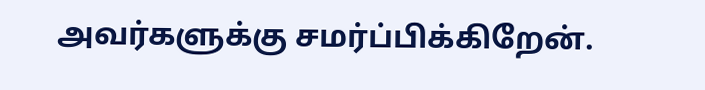அவர்களுக்கு சமர்ப்பிக்கிறேன்.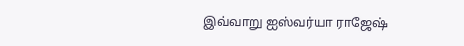இவ்வாறு ஐஸ்வர்யா ராஜேஷ்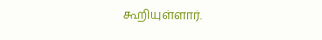கூறியுள்ளார்.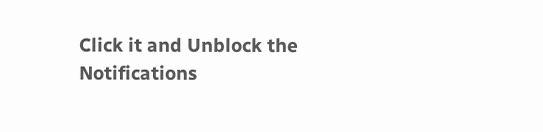Click it and Unblock the Notifications